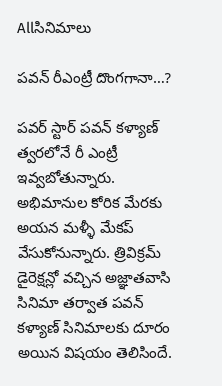Allసినిమాలు

ప‌వ‌న్ రీఎంట్రీ దొంగ‌గానా…?

పవర్ స్టార్ పవన్ కళ్యాణ్ త్వరలోనే రీ ఎంట్రీ ఇవ్వబోతున్నారు. అభిమానుల కోరిక మేరకు అయన మళ్ళీ మేకప్ వేసుకోనున్నారు. త్రివిక్రమ్ డైరెక్షన్లో వచ్చిన అజ్ఞాతవాసి సినిమా తర్వాత పవన్ కళ్యాణ్ సినిమాలకు దూరం అయిన విషయం తెలిసిందే.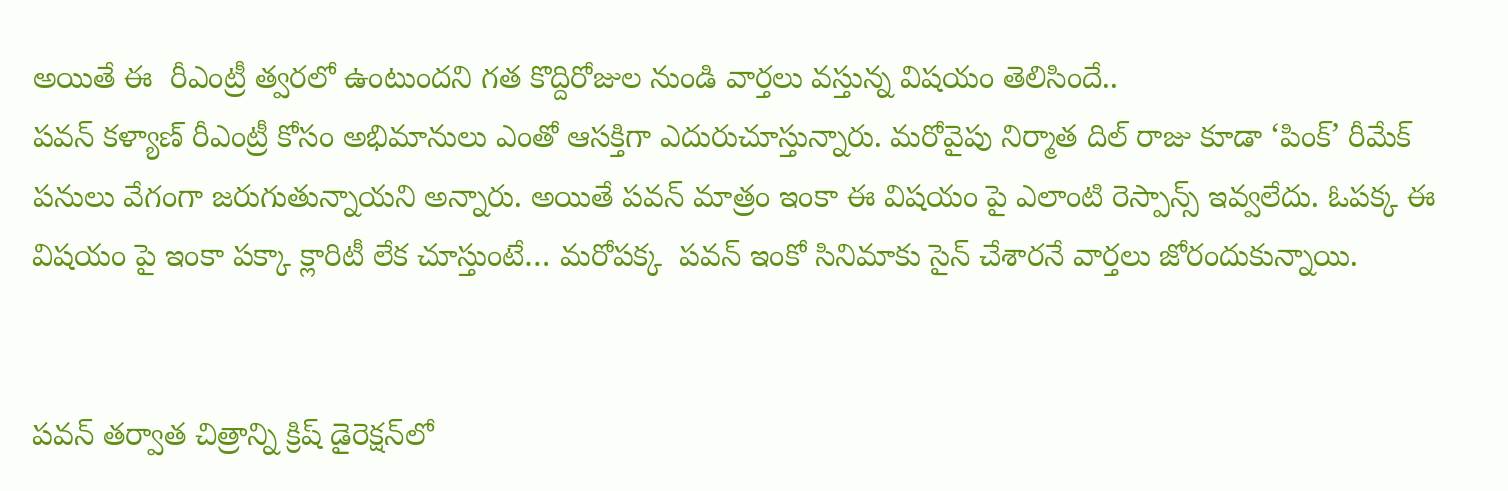అయితే ఈ  రీఎంట్రీ త్వరలో ఉంటుందని గత కొద్దిరోజుల నుండి వార్తలు వస్తున్న విష‌యం తెలిసిందే..
పవన్ కళ్యాణ్ రీఎంట్రీ కోసం అభిమానులు ఎంతో ఆసక్తిగా ఎదురుచూస్తున్నారు. మరోవైపు నిర్మాత దిల్ రాజు కూడా ‘పింక్’ రీమేక్ పనులు వేగంగా జరుగుతున్నాయని అన్నారు. అయితే పవన్ మాత్రం ఇంకా ఈ విషయం పై ఎలాంటి రెస్పాన్స్ ఇవ్వలేదు. ఓప‌క్క ఈ విష‌యం పై ఇంకా ప‌క్కా క్లారిటీ లేక చూస్తుంటే… మ‌రోప‌క్క  పవన్ ఇంకో సినిమాకు సైన్ చేశారనే వార్తలు జోరందుకున్నాయి.


పవన్ త‌ర్వాత‌ చిత్రాన్ని క్రిష్ డైరెక్షన్‌లో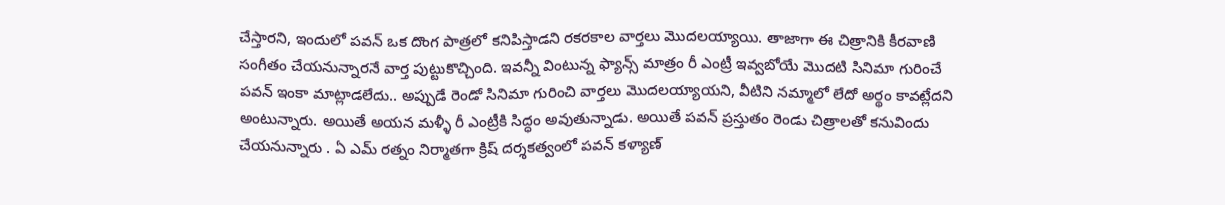చేస్తారని, ఇందులో పవన్ ఒక దొంగ పాత్రలో కనిపిస్తాడని రకరకాల వార్తలు మొదలయ్యాయి. తాజాగా ఈ చిత్రానికి కీరవాణి సంగీతం చేయనున్నారనే వార్త పుట్టుకొచ్చింది. ఇవన్నీ వింటున్న ఫ్యాన్స్ మాత్రం రీ ఎంట్రీ ఇవ్వబోయే మొదటి సినిమా గురించే పవన్ ఇంకా మాట్లాడలేదు.. అప్పుడే రెండో సినిమా గురించి వార్తలు మొదలయ్యాయని, వీటిని నమ్మాలో లేదో అర్థం కావట్లేదని అంటున్నారు. అయితే అయన మళ్ళీ రీ ఎంట్రీకి సిద్ధం అవుతున్నాడు. అయితే పవన్ ప్రస్తుతం రెండు చిత్రాలతో కనువిందు చేయనున్నారు . ఏ ఎమ్ రత్నం నిర్మాతగా క్రిష్ దర్శకత్వంలో పవన్ కళ్యాణ్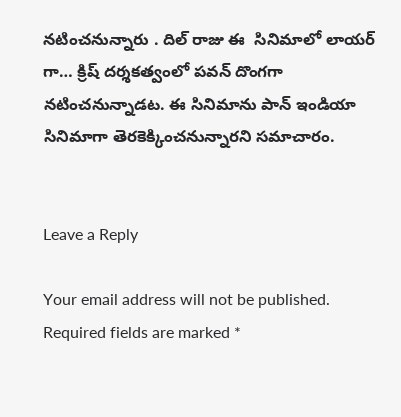నటించనున్నారు . దిల్ రాజు ఈ  సినిమాలో లాయర్ గా… క్రిష్ దర్శకత్వంలో పవన్ దొంగగా నటించనున్నాడట. ఈ సినిమాను పాన్ ఇండియా సినిమాగా తెరకెక్కించనున్నార‌ని స‌మాచారం.


Leave a Reply

Your email address will not be published. Required fields are marked *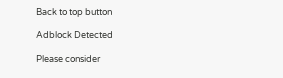Back to top button

Adblock Detected

Please consider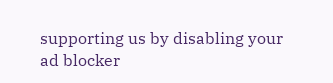supporting us by disabling your ad blocker